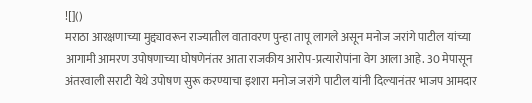![]()
मराठा आरक्षणाच्या मुद्द्यावरून राज्यातील वातावरण पुन्हा तापू लागले असून मनोज जरांगे पाटील यांच्या आगामी आमरण उपोषणाच्या घोषणेनंतर आता राजकीय आरोप-प्रत्यारोपांना वेग आला आहे. 30 मेपासून अंतरवाली सराटी येथे उपोषण सुरू करण्याचा इशारा मनोज जरांगे पाटील यांनी दिल्यानंतर भाजप आमदार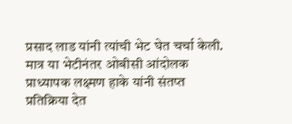प्रसाद लाड यांनी त्यांची भेट घेत चर्चा केली. मात्र या भेटीनंतर ओबीसी आंदोलक प्राध्यापक लक्ष्मण हाके यांनी संतप्त प्रतिक्रिया देत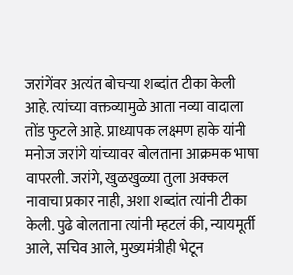जरांगेंवर अत्यंत बोचऱ्या शब्दांत टीका केली आहे. त्यांच्या वक्तव्यामुळे आता नव्या वादाला तोंड फुटले आहे. प्राध्यापक लक्ष्मण हाके यांनी मनोज जरांगे यांच्यावर बोलताना आक्रमक भाषा वापरली. जरांगे, खुळखुळ्या तुला अक्कल नावाचा प्रकार नाही, अशा शब्दांत त्यांनी टीका केली. पुढे बोलताना त्यांनी म्हटलं की, न्यायमूर्ती आले, सचिव आले, मुख्यमंत्रीही भेटून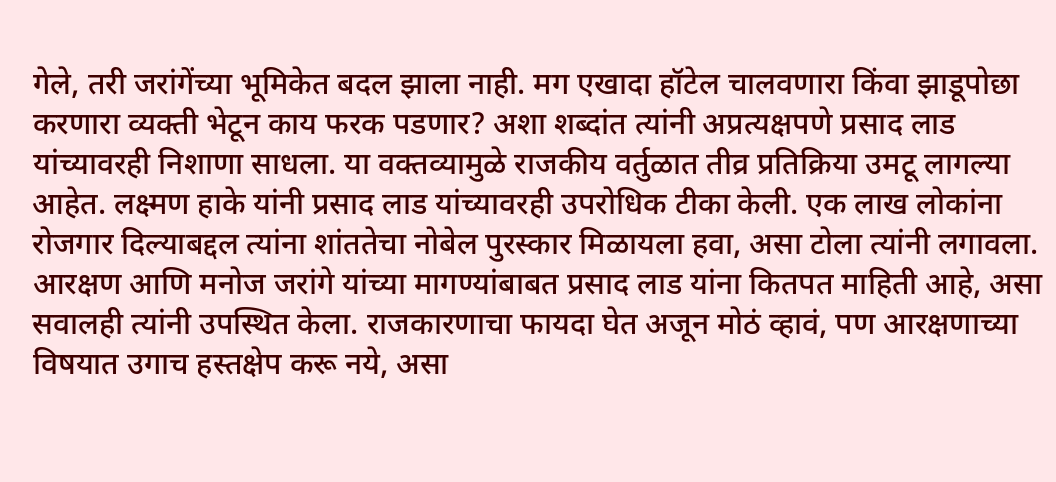गेले, तरी जरांगेंच्या भूमिकेत बदल झाला नाही. मग एखादा हॉटेल चालवणारा किंवा झाडूपोछा करणारा व्यक्ती भेटून काय फरक पडणार? अशा शब्दांत त्यांनी अप्रत्यक्षपणे प्रसाद लाड यांच्यावरही निशाणा साधला. या वक्तव्यामुळे राजकीय वर्तुळात तीव्र प्रतिक्रिया उमटू लागल्या आहेत. लक्ष्मण हाके यांनी प्रसाद लाड यांच्यावरही उपरोधिक टीका केली. एक लाख लोकांना रोजगार दिल्याबद्दल त्यांना शांततेचा नोबेल पुरस्कार मिळायला हवा, असा टोला त्यांनी लगावला. आरक्षण आणि मनोज जरांगे यांच्या मागण्यांबाबत प्रसाद लाड यांना कितपत माहिती आहे, असा सवालही त्यांनी उपस्थित केला. राजकारणाचा फायदा घेत अजून मोठं व्हावं, पण आरक्षणाच्या विषयात उगाच हस्तक्षेप करू नये, असा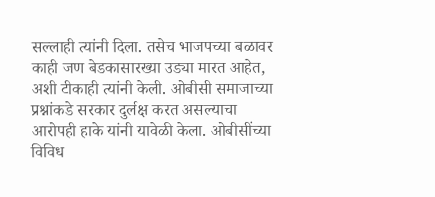सल्लाही त्यांनी दिला. तसेच भाजपच्या बळावर काही जण बेडकासारख्या उड्या मारत आहेत, अशी टीकाही त्यांनी केली. ओबीसी समाजाच्या प्रश्नांकडे सरकार दुर्लक्ष करत असल्याचा आरोपही हाके यांनी यावेळी केला. ओबीसींच्या विविध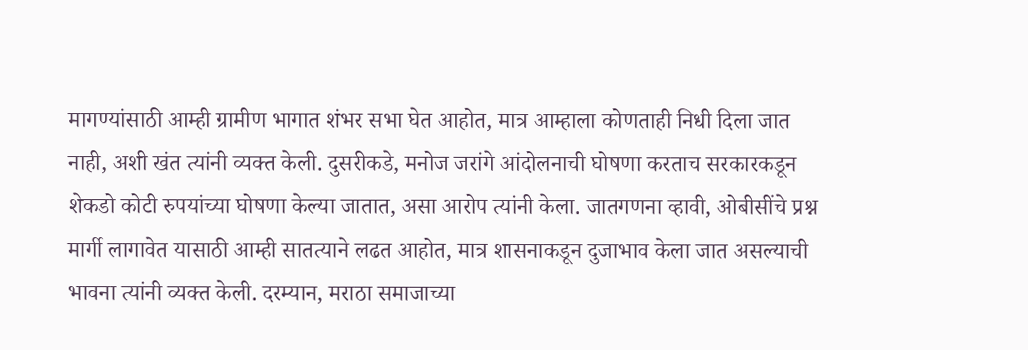मागण्यांसाठी आम्ही ग्रामीण भागात शंभर सभा घेत आहोत, मात्र आम्हाला कोणताही निधी दिला जात नाही, अशी खंत त्यांनी व्यक्त केली. दुसरीकडे, मनोज जरांगे आंदोलनाची घोषणा करताच सरकारकडून शेकडो कोटी रुपयांच्या घोषणा केल्या जातात, असा आरोप त्यांनी केला. जातगणना व्हावी, ओबीसींचे प्रश्न मार्गी लागावेत यासाठी आम्ही सातत्याने लढत आहोत, मात्र शासनाकडून दुजाभाव केला जात असल्याची भावना त्यांनी व्यक्त केली. दरम्यान, मराठा समाजाच्या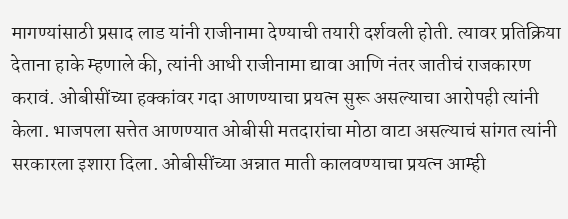मागण्यांसाठी प्रसाद लाड यांनी राजीनामा देण्याची तयारी दर्शवली होती. त्यावर प्रतिक्रिया देताना हाके म्हणाले की, त्यांनी आधी राजीनामा द्यावा आणि नंतर जातीचं राजकारण करावं. ओबीसींच्या हक्कांवर गदा आणण्याचा प्रयत्न सुरू असल्याचा आरोपही त्यांनी केला. भाजपला सत्तेत आणण्यात ओबीसी मतदारांचा मोठा वाटा असल्याचं सांगत त्यांनी सरकारला इशारा दिला. ओबीसींच्या अन्नात माती कालवण्याचा प्रयत्न आम्ही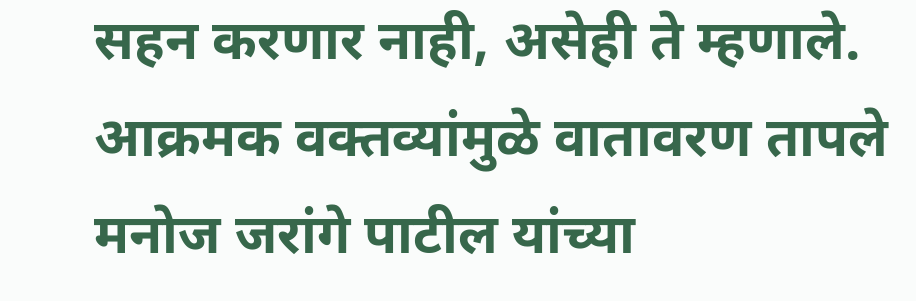सहन करणार नाही, असेही ते म्हणाले. आक्रमक वक्तव्यांमुळे वातावरण तापले मनोज जरांगे पाटील यांच्या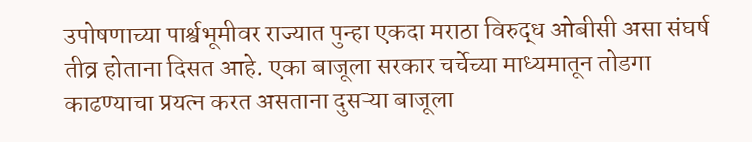उपोषणाच्या पार्श्वभूमीवर राज्यात पुन्हा एकदा मराठा विरुद्ध ओबीसी असा संघर्ष तीव्र होताना दिसत आहे. एका बाजूला सरकार चर्चेच्या माध्यमातून तोडगा काढण्याचा प्रयत्न करत असताना दुसऱ्या बाजूला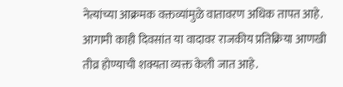नेत्यांच्या आक्रमक वक्तव्यांमुळे वातावरण अधिक तापत आहे. आगामी काही दिवसांत या वादावर राजकीय प्रतिक्रिया आणखी तीव्र होण्याची शक्यता व्यक्त केली जात आहे.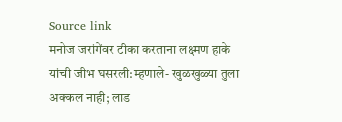Source link
मनोज जरांगेंवर टीका करताना लक्ष्मण हाके यांची जीभ घसरली:म्हणाले- खुळखुळ्या तुला अक्कल नाही; लाड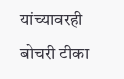यांच्यावरही बोचरी टीका